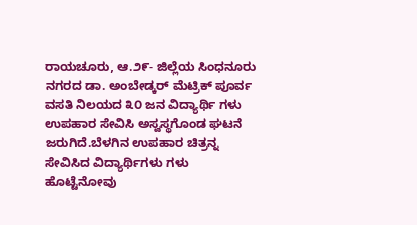ರಾಯಚೂರು, ಆ.೨೯- ಜಿಲ್ಲೆಯ ಸಿಂಧನೂರು ನಗರದ ಡಾ. ಅಂಬೇಡ್ಕರ್ ಮೆಟ್ರಿಕ್ ಪೂರ್ವ ವಸತಿ ನಿಲಯದ ೩೦ ಜನ ವಿದ್ಯಾರ್ಥಿ ಗಳು ಉಪಹಾರ ಸೇವಿಸಿ ಅಸ್ವಸ್ಥಗೊಂಡ ಘಟನೆ ಜರುಗಿದೆ.ಬೆಳಗಿನ ಉಪಹಾರ ಚಿತ್ರನ್ನ ಸೇವಿಸಿದ ವಿದ್ಯಾರ್ಥಿಗಳು ಗಳು ಹೊಟ್ಟೆನೋವು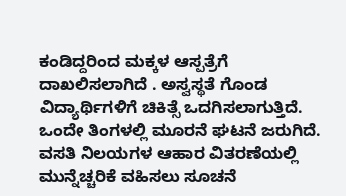ಕಂಡಿದ್ದರಿಂದ ಮಕ್ಕಳ ಆಸ್ಪತ್ರೆಗೆ ದಾಖಲಿಸಲಾಗಿದೆ . ಅಸ್ವಸ್ಥತೆ ಗೊಂಡ ವಿದ್ಯಾರ್ಥಿಗಳಿಗೆ ಚಿಕಿತ್ಸೆ ಒದಗಿಸಲಾಗುತ್ತಿದೆ. ಒಂದೇ ತಿಂಗಳಲ್ಲಿ ಮೂರನೆ ಘಟನೆ ಜರುಗಿದೆ. ವಸತಿ ನಿಲಯಗಳ ಆಹಾರ ವಿತರಣೆಯಲ್ಲಿ ಮುನ್ನೆಚ್ಚರಿಕೆ ವಹಿಸಲು ಸೂಚನೆ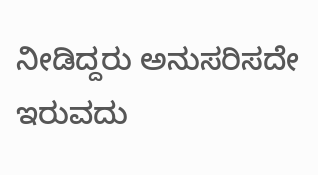ನೀಡಿದ್ದರು ಅನುಸರಿಸದೇ ಇರುವದು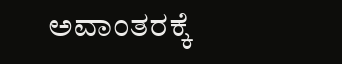ಅವಾಂತರಕ್ಕೆ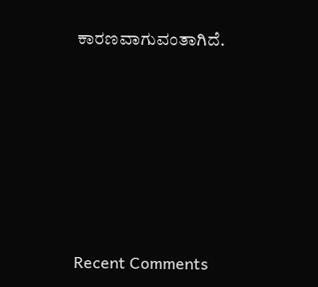ಕಾರಣವಾಗುವಂತಾಗಿದೆ.






Recent Comments